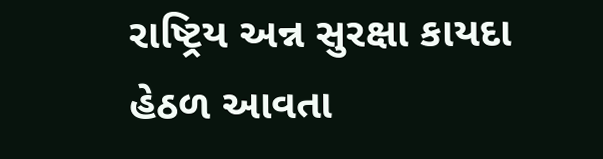રાષ્ટ્રિય અન્ન સુરક્ષા કાયદા હેઠળ આવતા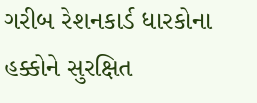ગરીબ રેશનકાર્ડ ધારકોના હક્કોને સુરક્ષિત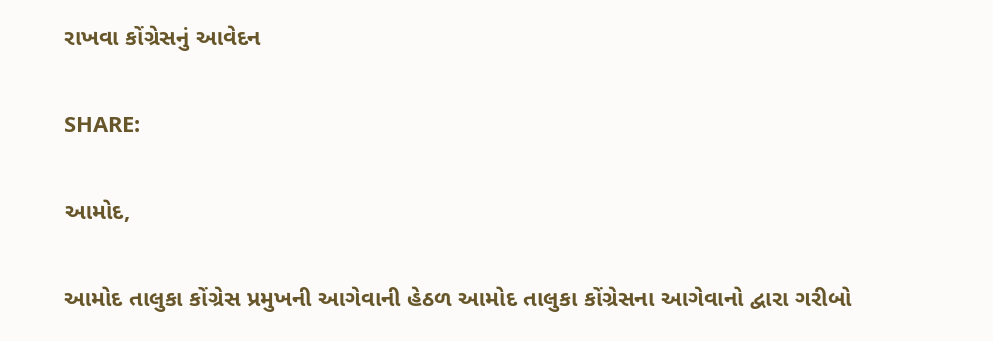રાખવા કોંગ્રેસનું આવેદન

SHARE:

આમોદ,

આમોદ તાલુકા કોંગ્રેસ પ્રમુખની આગેવાની હેઠળ આમોદ તાલુકા કોંગ્રેસના આગેવાનો દ્વારા ગરીબો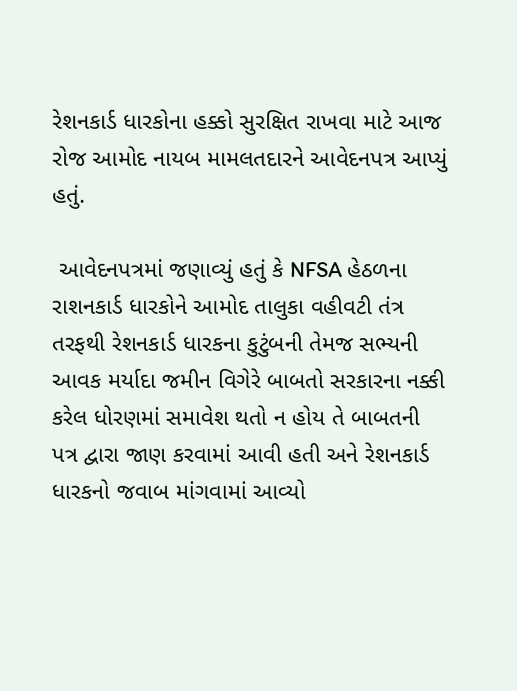રેશનકાર્ડ ધારકોના હક્કો સુરક્ષિત રાખવા માટે આજ રોજ આમોદ નાયબ મામલતદારને આવેદનપત્ર આપ્યું હતું.

 આવેદનપત્રમાં જણાવ્યું હતું કે NFSA હેઠળના રાશનકાર્ડ ધારકોને આમોદ તાલુકા વહીવટી તંત્ર તરફથી રેશનકાર્ડ ધારકના કુટુંબની તેમજ સભ્યની આવક મર્યાદા જમીન વિગેરે બાબતો સરકારના નક્કી કરેલ ધોરણમાં સમાવેશ થતો ન હોય તે બાબતની પત્ર દ્વારા જાણ કરવામાં આવી હતી અને રેશનકાર્ડ ધારકનો જવાબ માંગવામાં આવ્યો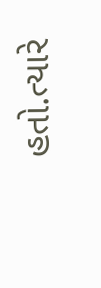હતો.ત્યારે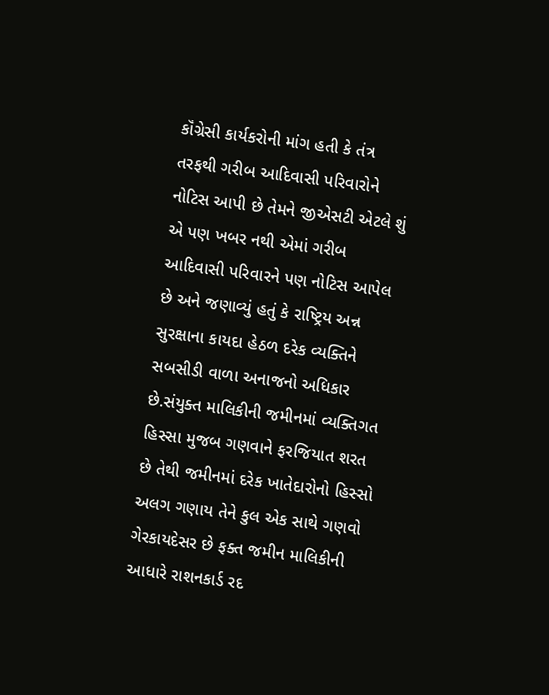કૉંગ્રેસી કાર્યકરોની માંગ હતી કે તંત્ર તરફથી ગરીબ આદિવાસી પરિવારોને નોટિસ આપી છે તેમને જીએસટી એટલે શું એ પણ ખબર નથી એમાં ગરીબ આદિવાસી પરિવારને પણ નોટિસ આપેલ છે અને જણાવ્યું હતું કે રાષ્ટ્રિય અન્ન સુરક્ષાના કાયદા હેઠળ દરેક વ્યક્તિને સબસીડી વાળા અનાજનો અધિકાર છે.સંયુક્ત માલિકીની જમીનમાં વ્યક્તિગત હિસ્સા મુજબ ગણવાને ફરજિયાત શરત છે તેથી જમીનમાં દરેક ખાતેદારોનો હિસ્સો અલગ ગણાય તેને કુલ એક સાથે ગણવો ગેરકાયદેસર છે ફક્ત જમીન માલિકીની આધારે રાશનકાર્ડ રદ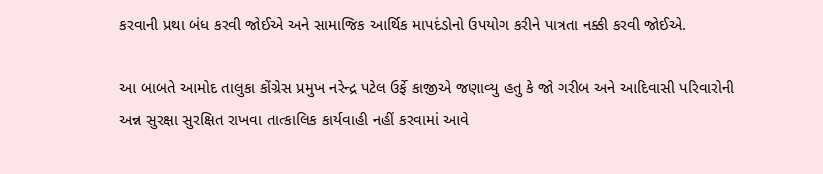કરવાની પ્રથા બંધ કરવી જોઈએ અને સામાજિક આર્થિક માપદંડોનો ઉપયોગ કરીને પાત્રતા નક્કી કરવી જોઈએ.

આ બાબતે આમોદ તાલુકા કોંગ્રેસ પ્રમુખ નરેન્દ્ર પટેલ ઉર્ફે કાજીએ જણાવ્યુ હતુ કે જો ગરીબ અને આદિવાસી પરિવારોની અન્ન સુરક્ષા સુરક્ષિત રાખવા તાત્કાલિક કાર્યવાહી નહીં કરવામાં આવે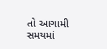તો આગામી સમયમાં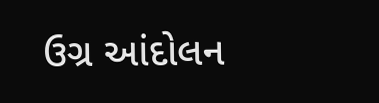ઉગ્ર આંદોલન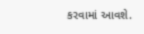કરવામાં આવશે.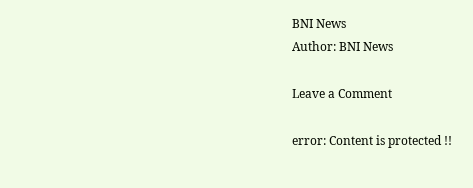BNI News
Author: BNI News

Leave a Comment

error: Content is protected !!